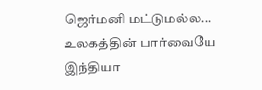ஜெர்மனி மட்டுமல்ல... உலகத்தின் பார்வையே இந்தியா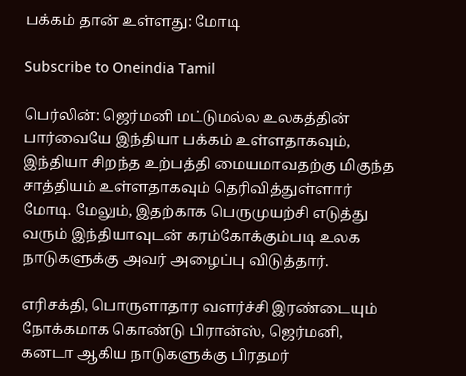பக்கம் தான் உள்ளது: மோடி

Subscribe to Oneindia Tamil

பெர்லின்: ஜெர்மனி மட்டுமல்ல உலகத்தின் பார்வையே இந்தியா பக்கம் உள்ளதாகவும், இந்தியா சிறந்த உற்பத்தி மையமாவதற்கு மிகுந்த சாத்தியம் உள்ளதாகவும் தெரிவித்துள்ளார் மோடி. மேலும், இதற்காக பெருமுயற்சி எடுத்து வரும் இந்தியாவுடன் கரம்கோக்கும்படி உலக நாடுகளுக்கு அவர் அழைப்பு விடுத்தார்.

எரிசக்தி, பொருளாதார வளர்ச்சி இரண்டையும் நோக்கமாக கொண்டு பிரான்ஸ், ஜெர்மனி, கனடா ஆகிய நாடுகளுக்கு பிரதமர்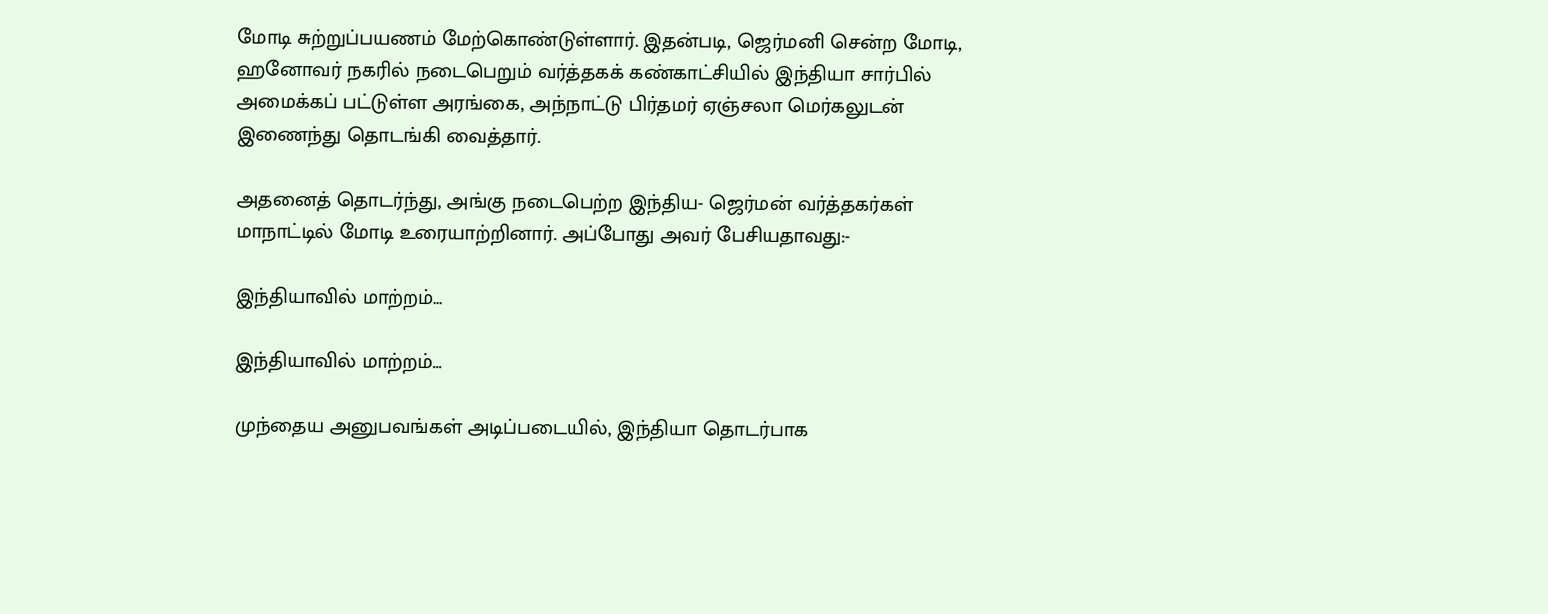மோடி சுற்றுப்பயணம் மேற்கொண்டுள்ளார். இதன்படி, ஜெர்மனி சென்ற மோடி, ஹனோவர் நகரில் நடைபெறும் வர்த்தகக் கண்காட்சியில் இந்தியா சார்பில் அமைக்கப் பட்டுள்ள அரங்கை, அந்நாட்டு பிர்தமர் ஏஞ்சலா மெர்கலுடன் இணைந்து தொடங்கி வைத்தார்.

அதனைத் தொடர்ந்து, அங்கு நடைபெற்ற இந்திய- ஜெர்மன் வர்த்தகர்கள் மாநாட்டில் மோடி உரையாற்றினார். அப்போது அவர் பேசியதாவது:-

இந்தியாவில் மாற்றம்...

இந்தியாவில் மாற்றம்...

முந்தைய அனுபவங்கள் அடிப்படையில், இந்தியா தொடர்பாக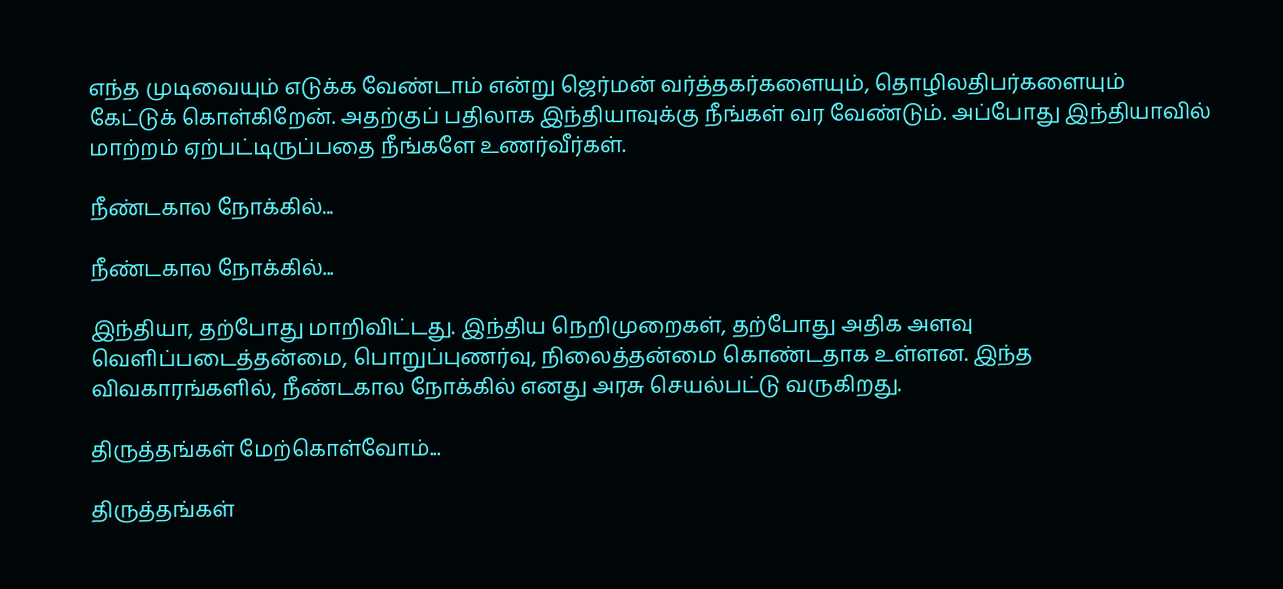எந்த முடிவையும் எடுக்க வேண்டாம் என்று ஜெர்மன் வர்த்தகர்களையும், தொழிலதிபர்களையும் கேட்டுக் கொள்கிறேன். அதற்குப் பதிலாக இந்தியாவுக்கு நீங்கள் வர வேண்டும். அப்போது இந்தியாவில் மாற்றம் ஏற்பட்டிருப்பதை நீங்களே உணர்வீர்கள்.

நீண்டகால நோக்கில்...

நீண்டகால நோக்கில்...

இந்தியா, தற்போது மாறிவிட்டது. இந்திய நெறிமுறைகள், தற்போது அதிக அளவு வெளிப்படைத்தன்மை, பொறுப்புணர்வு, நிலைத்தன்மை கொண்டதாக உள்ளன. இந்த விவகாரங்களில், நீண்டகால நோக்கில் எனது அரசு செயல்பட்டு வருகிறது.

திருத்தங்கள் மேற்கொள்வோம்...

திருத்தங்கள்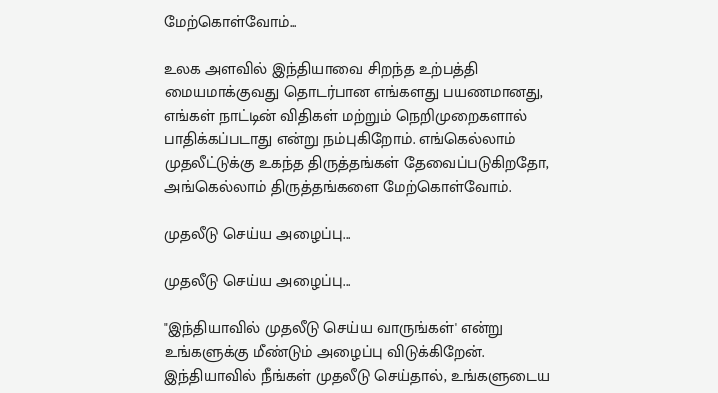மேற்கொள்வோம்...

உலக அளவில் இந்தியாவை சிறந்த உற்பத்தி மையமாக்குவது தொடர்பான எங்களது பயணமானது, எங்கள் நாட்டின் விதிகள் மற்றும் நெறிமுறைகளால் பாதிக்கப்படாது என்று நம்புகிறோம். எங்கெல்லாம் முதலீட்டுக்கு உகந்த திருத்தங்கள் தேவைப்படுகிறதோ, அங்கெல்லாம் திருத்தங்களை மேற்கொள்வோம்.

முதலீடு செய்ய அழைப்பு...

முதலீடு செய்ய அழைப்பு...

"இந்தியாவில் முதலீடு செய்ய வாருங்கள்' என்று உங்களுக்கு மீண்டும் அழைப்பு விடுக்கிறேன். இந்தியாவில் நீங்கள் முதலீடு செய்தால், உங்களுடைய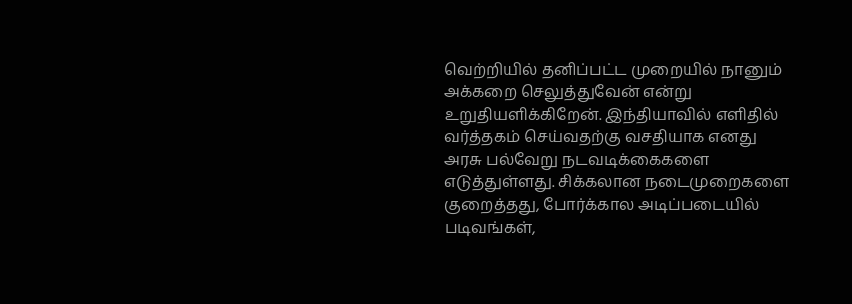வெற்றியில் தனிப்பட்ட முறையில் நானும் அக்கறை செலுத்துவேன் என்று உறுதியளிக்கிறேன். இந்தியாவில் எளிதில் வர்த்தகம் செய்வதற்கு வசதியாக எனது அரசு பல்வேறு நடவடிக்கைகளை எடுத்துள்ளது. சிக்கலான நடைமுறைகளை குறைத்தது, போர்க்கால அடிப்படையில் படிவங்கள்,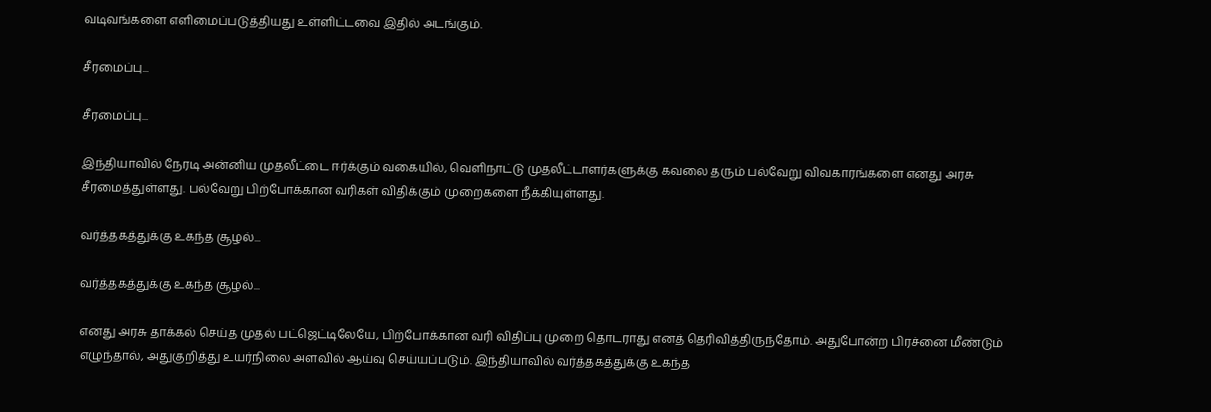வடிவங்களை எளிமைப்படுத்தியது உள்ளிட்டவை இதில் அடங்கும்.

சீரமைப்பு...

சீரமைப்பு...

இந்தியாவில் நேரடி அன்னிய முதலீட்டை ஈர்க்கும் வகையில், வெளிநாட்டு முதலீட்டாளர்களுக்கு கவலை தரும் பல்வேறு விவகாரங்களை எனது அரசு சீரமைத்துள்ளது. பல்வேறு பிற்போக்கான வரிகள் விதிக்கும் முறைகளை நீக்கியுள்ளது.

வர்த்தகத்துக்கு உகந்த சூழல்...

வர்த்தகத்துக்கு உகந்த சூழல்...

எனது அரசு தாக்கல் செய்த முதல் பட்ஜெட்டிலேயே, பிற்போக்கான வரி விதிப்பு முறை தொடராது எனத் தெரிவித்திருந்தோம். அதுபோன்ற பிரச்னை மீண்டும் எழுந்தால், அதுகுறித்து உயர்நிலை அளவில் ஆய்வு செய்யப்படும். இந்தியாவில் வர்த்தகத்துக்கு உகந்த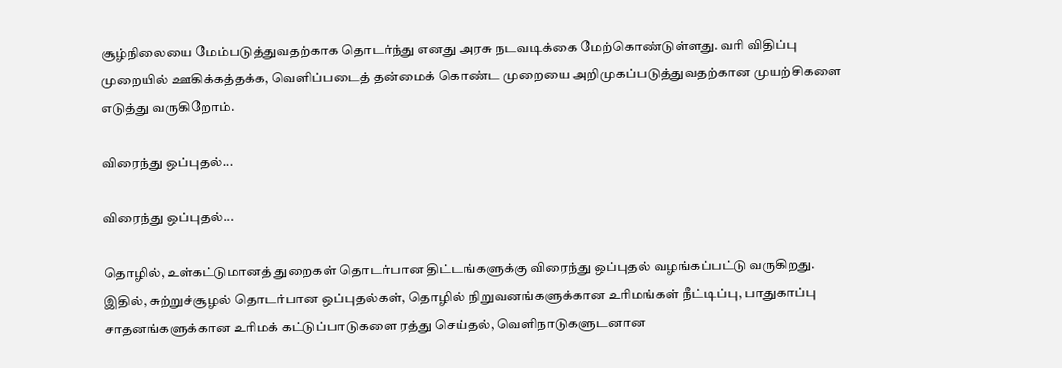சூழ்நிலையை மேம்படுத்துவதற்காக தொடர்ந்து எனது அரசு நடவடிக்கை மேற்கொண்டுள்ளது. வரி விதிப்பு முறையில் ஊகிக்கத்தக்க, வெளிப்படைத் தன்மைக் கொண்ட முறையை அறிமுகப்படுத்துவதற்கான முயற்சிகளை எடுத்து வருகிறோம்.

விரைந்து ஒப்புதல்...

விரைந்து ஒப்புதல்...

தொழில், உள்கட்டுமானத் துறைகள் தொடர்பான திட்டங்களுக்கு விரைந்து ஒப்புதல் வழங்கப்பட்டு வருகிறது. இதில், சுற்றுச்சூழல் தொடர்பான ஒப்புதல்கள், தொழில் நிறுவனங்களுக்கான உரிமங்கள் நீட்டிப்பு, பாதுகாப்பு சாதனங்களுக்கான உரிமக் கட்டுப்பாடுகளை ரத்து செய்தல், வெளிநாடுகளுடனான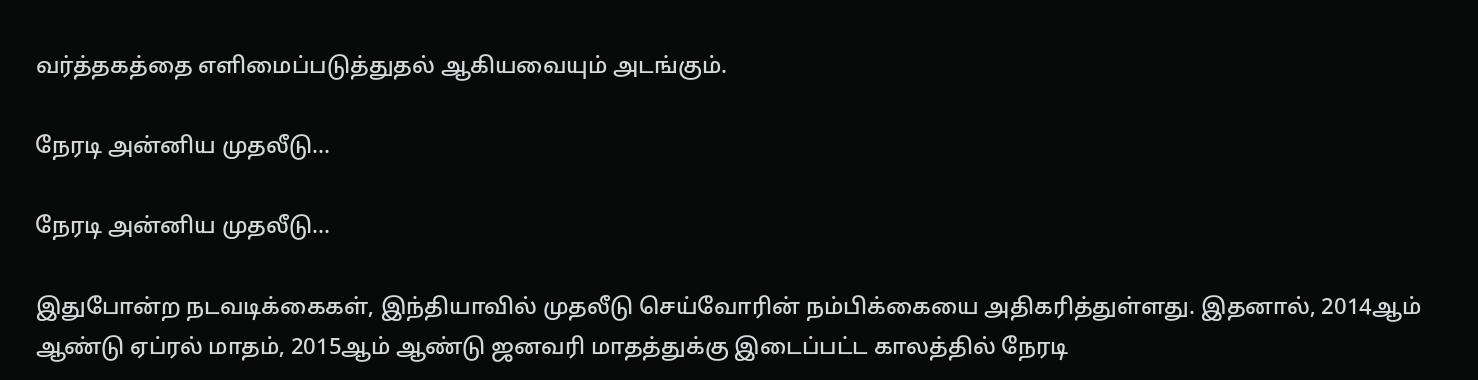வர்த்தகத்தை எளிமைப்படுத்துதல் ஆகியவையும் அடங்கும்.

நேரடி அன்னிய முதலீடு...

நேரடி அன்னிய முதலீடு...

இதுபோன்ற நடவடிக்கைகள், இந்தியாவில் முதலீடு செய்வோரின் நம்பிக்கையை அதிகரித்துள்ளது. இதனால், 2014ஆம் ஆண்டு ஏப்ரல் மாதம், 2015ஆம் ஆண்டு ஜனவரி மாதத்துக்கு இடைப்பட்ட காலத்தில் நேரடி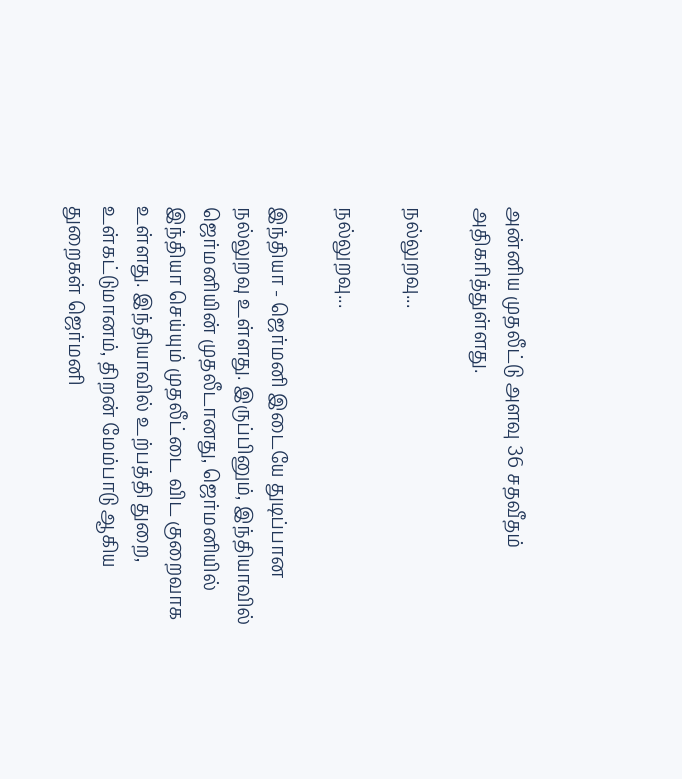அன்னிய முதலீட்டு அளவு 36 சதவீதம் அதிகரித்துள்ளது.

நல்லுறவு...

நல்லுறவு...

இந்தியா - ஜெர்மனி இடையே துடிப்பான நல்லுறவு உள்ளது. இருப்பினும், இந்தியாவில் ஜெர்மனியின் முதலீடானது, ஜெர்மனியில் இந்தியா செய்யும் முதலீட்டை விட குறைவாக உள்ளது. இந்தியாவில் உற்பத்தி துறை, உள்கட்டுமானம், திறன் மேம்பாடு ஆகிய துறைகள் ஜெர்மனி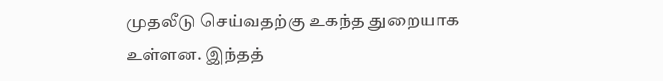முதலீடு செய்வதற்கு உகந்த துறையாக உள்ளன. இந்தத்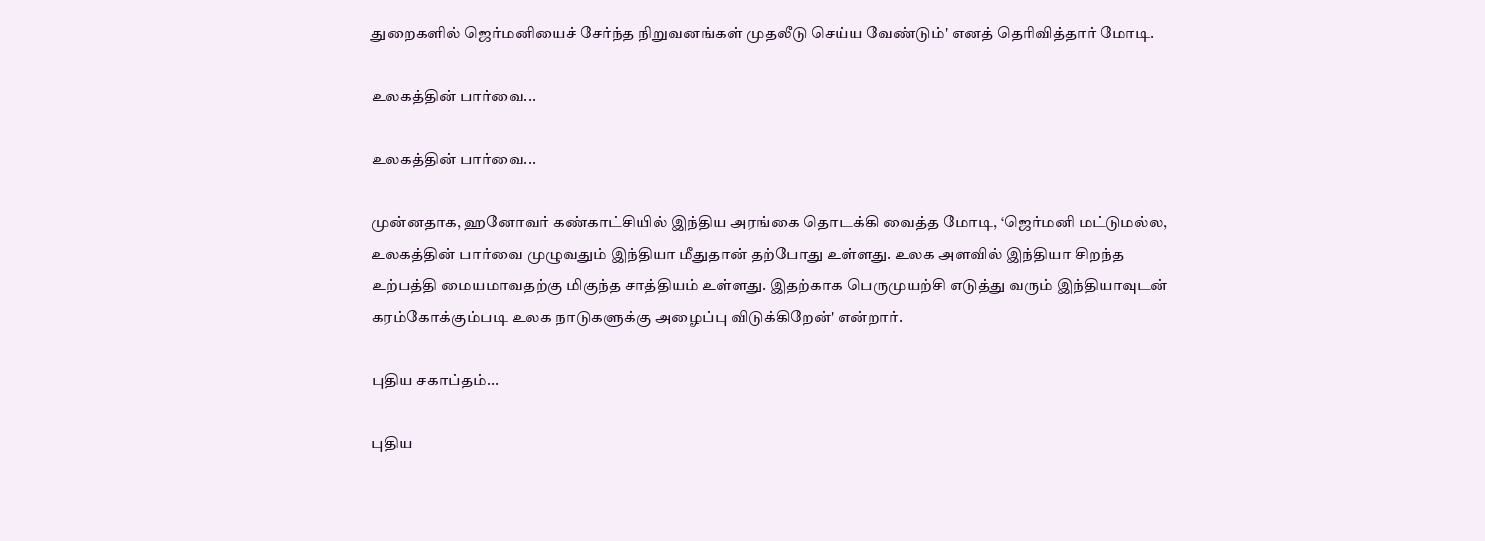துறைகளில் ஜெர்மனியைச் சேர்ந்த நிறுவனங்கள் முதலீடு செய்ய வேண்டும்' எனத் தெரிவித்தார் மோடி.

உலகத்தின் பார்வை...

உலகத்தின் பார்வை...

முன்னதாக, ஹனோவர் கண்காட்சியில் இந்திய அரங்கை தொடக்கி வைத்த மோடி, ‘ஜெர்மனி மட்டுமல்ல, உலகத்தின் பார்வை முழுவதும் இந்தியா மீதுதான் தற்போது உள்ளது. உலக அளவில் இந்தியா சிறந்த உற்பத்தி மையமாவதற்கு மிகுந்த சாத்தியம் உள்ளது. இதற்காக பெருமுயற்சி எடுத்து வரும் இந்தியாவுடன் கரம்கோக்கும்படி உலக நாடுகளுக்கு அழைப்பு விடுக்கிறேன்' என்றார்.

புதிய சகாப்தம்...

புதிய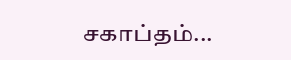சகாப்தம்...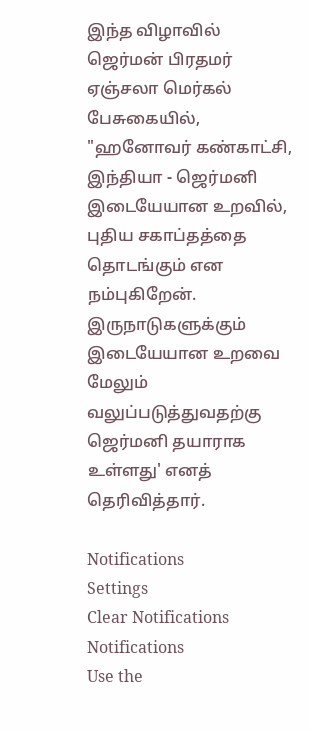இந்த விழாவில் ஜெர்மன் பிரதமர் ஏஞ்சலா மெர்கல் பேசுகையில், "ஹனோவர் கண்காட்சி, இந்தியா - ஜெர்மனி இடையேயான உறவில், புதிய சகாப்தத்தை தொடங்கும் என நம்புகிறேன். இருநாடுகளுக்கும் இடையேயான உறவை மேலும் வலுப்படுத்துவதற்கு ஜெர்மனி தயாராக உள்ளது' எனத் தெரிவித்தார்.

Notifications
Settings
Clear Notifications
Notifications
Use the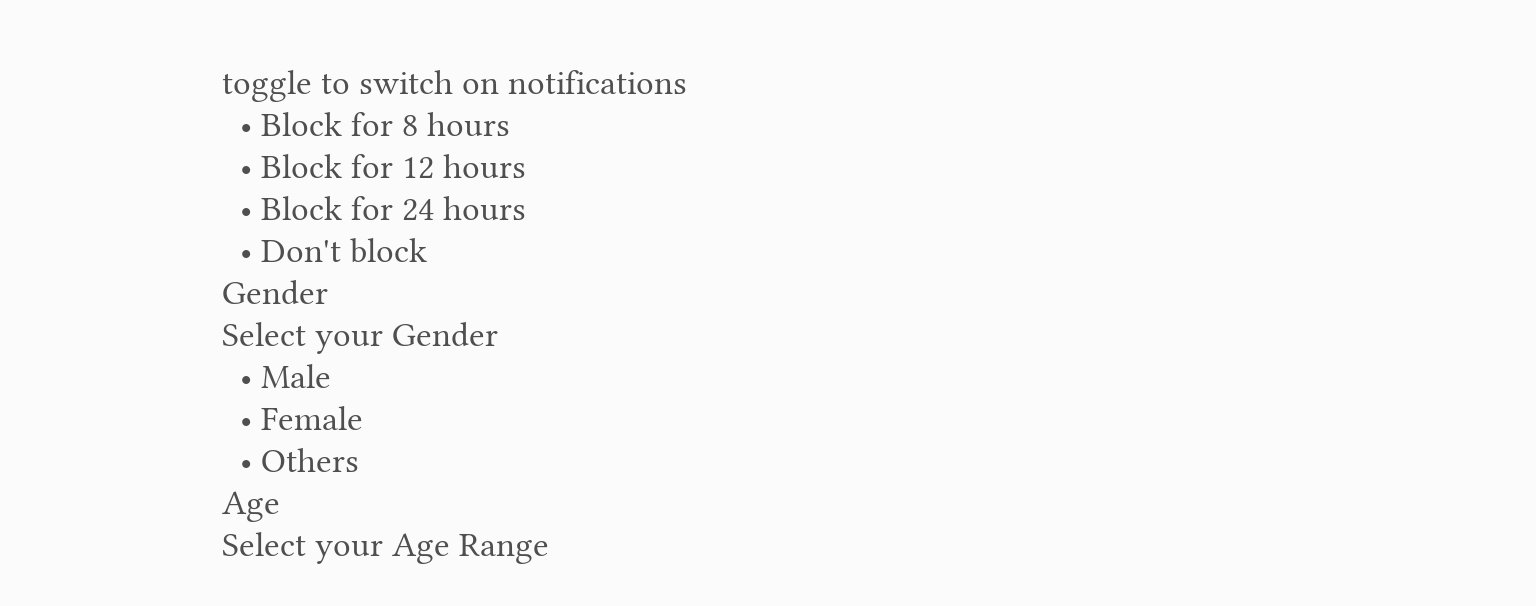toggle to switch on notifications
  • Block for 8 hours
  • Block for 12 hours
  • Block for 24 hours
  • Don't block
Gender
Select your Gender
  • Male
  • Female
  • Others
Age
Select your Age Range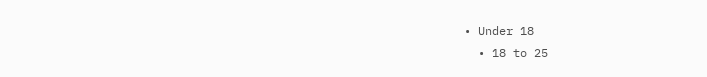• Under 18
  • 18 to 25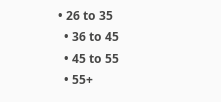• 26 to 35
  • 36 to 45
  • 45 to 55
  • 55+